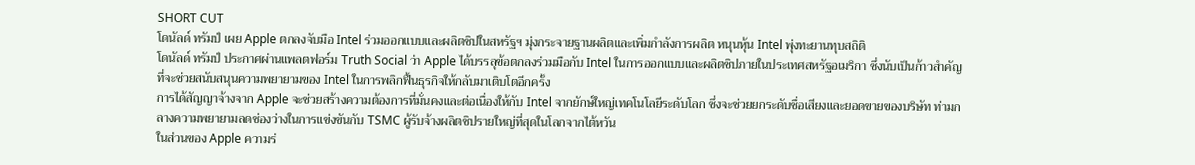SHORT CUT
โดนัลด์ ทรัมป์ เผย Apple ตกลงจับมือ Intel ร่วมออกแบบและผลิตชิปในสหรัฐฯ มุ่งกระจายฐานผลิตและเพิ่มกำลังการผลิต หนุนหุ้น Intel พุ่งทะยานทุบสถิติ
โดนัลด์ ทรัมป์ ประกาศผ่านแพลตฟอร์ม Truth Social ว่า Apple ได้บรรลุข้อตกลงร่วมมือกับ Intel ในการออกแบบและผลิตชิปภายในประเทศสหรัฐอเมริกา ซึ่งนับเป็นก้าวสำคัญที่จะช่วยสนับสนุนความพยายามของ Intel ในการพลิกฟื้นธุรกิจให้กลับมาเติบโตอีกครั้ง
การได้สัญญาจ้างจาก Apple จะช่วยสร้างความต้องการที่มั่นคงและต่อเนื่องให้กับ Intel จากยักษ์ใหญ่เทคโนโลยีระดับโลก ซึ่งจะช่วยยกระดับชื่อเสียงและยอดขายของบริษัท ท่ามกลางความพยายามลดช่องว่างในการแข่งขันกับ TSMC ผู้รับจ้างผลิตชิปรายใหญ่ที่สุดในโลกจากไต้หวัน
ในส่วนของ Apple ความร่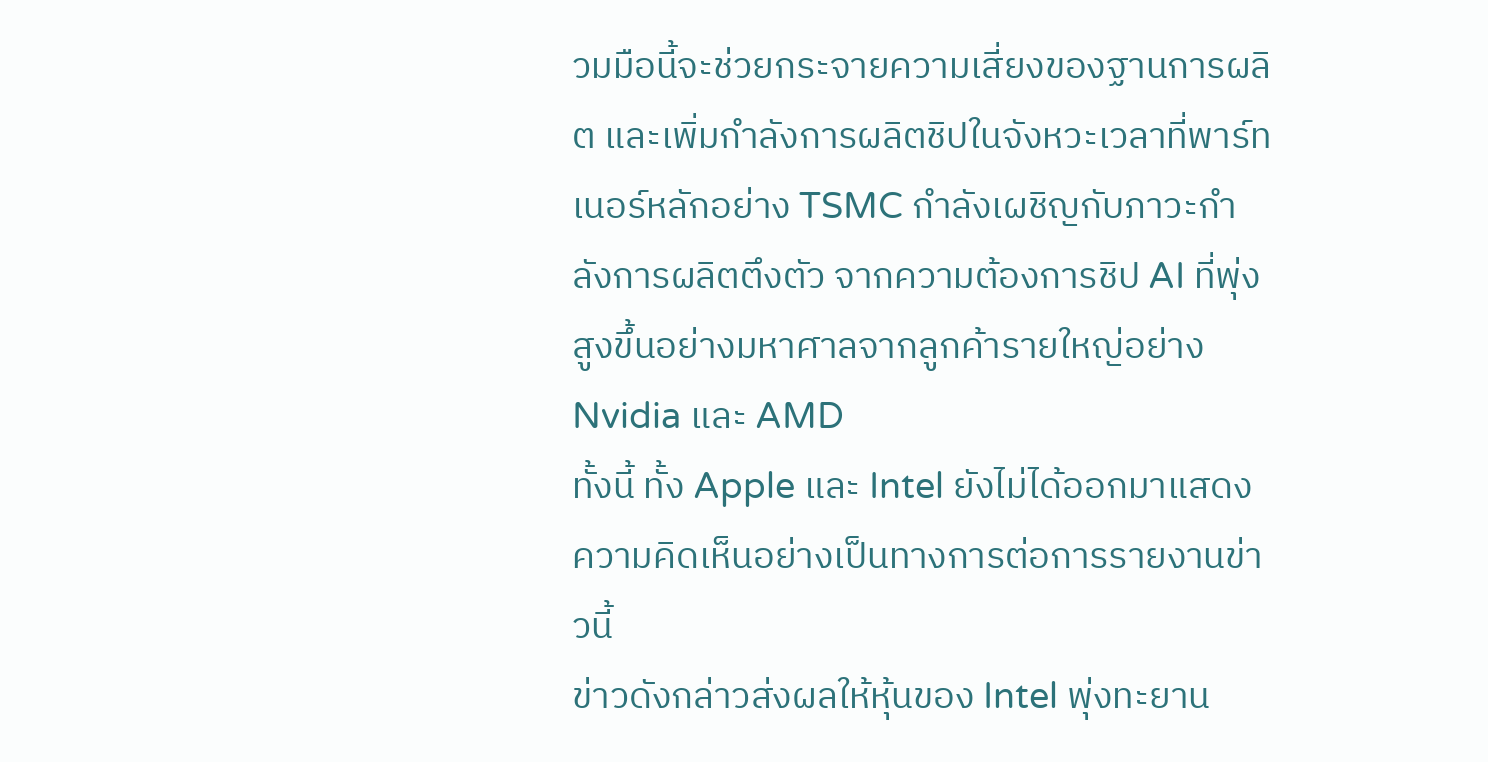วมมือนี้จะช่วยกระจายความเสี่ยงของฐานการผลิต และเพิ่มกำลังการผลิตชิปในจังหวะเวลาที่พาร์ทเนอร์หลักอย่าง TSMC กำลังเผชิญกับภาวะกำลังการผลิตตึงตัว จากความต้องการชิป AI ที่พุ่งสูงขึ้นอย่างมหาศาลจากลูกค้ารายใหญ่อย่าง Nvidia และ AMD
ทั้งนี้ ทั้ง Apple และ Intel ยังไม่ได้ออกมาแสดงความคิดเห็นอย่างเป็นทางการต่อการรายงานข่าวนี้
ข่าวดังกล่าวส่งผลให้หุ้นของ Intel พุ่งทะยาน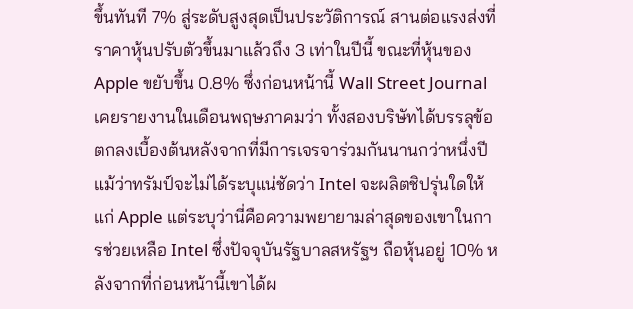ขึ้นทันที 7% สู่ระดับสูงสุดเป็นประวัติการณ์ สานต่อแรงส่งที่ราคาหุ้นปรับตัวขึ้นมาแล้วถึง 3 เท่าในปีนี้ ขณะที่หุ้นของ Apple ขยับขึ้น 0.8% ซึ่งก่อนหน้านี้ Wall Street Journal เคยรายงานในเดือนพฤษภาคมว่า ทั้งสองบริษัทได้บรรลุข้อตกลงเบื้องต้นหลังจากที่มีการเจรจาร่วมกันนานกว่าหนึ่งปี
แม้ว่าทรัมป์จะไม่ได้ระบุแน่ชัดว่า Intel จะผลิตชิปรุ่นใดให้แก่ Apple แต่ระบุว่านี่คือความพยายามล่าสุดของเขาในการช่วยเหลือ Intel ซึ่งปัจจุบันรัฐบาลสหรัฐฯ ถือหุ้นอยู่ 10% หลังจากที่ก่อนหน้านี้เขาได้ผ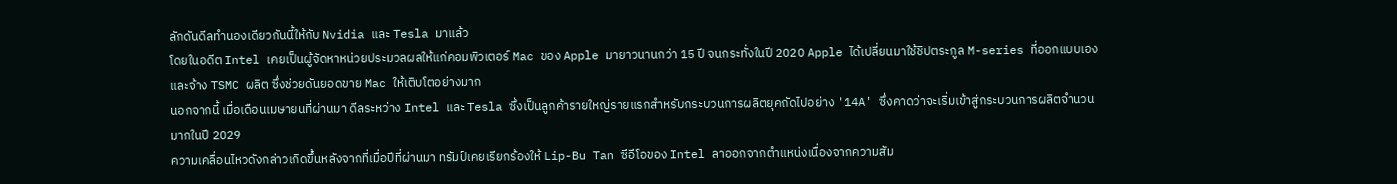ลักดันดีลทำนองเดียวกันนี้ให้กับ Nvidia และ Tesla มาแล้ว
โดยในอดีต Intel เคยเป็นผู้จัดหาหน่วยประมวลผลให้แก่คอมพิวเตอร์ Mac ของ Apple มายาวนานกว่า 15 ปี จนกระทั่งในปี 2020 Apple ได้เปลี่ยนมาใช้ชิปตระกูล M-series ที่ออกแบบเองและจ้าง TSMC ผลิต ซึ่งช่วยดันยอดขาย Mac ให้เติบโตอย่างมาก
นอกจากนี้ เมื่อเดือนเมษายนที่ผ่านมา ดีลระหว่าง Intel และ Tesla ซึ่งเป็นลูกค้ารายใหญ่รายแรกสำหรับกระบวนการผลิตยุคถัดไปอย่าง '14A' ซึ่งคาดว่าจะเริ่มเข้าสู่กระบวนการผลิตจำนวนมากในปี 2029
ความเคลื่อนไหวดังกล่าวเกิดขึ้นหลังจากที่เมื่อปีที่ผ่านมา ทรัมป์เคยเรียกร้องให้ Lip-Bu Tan ซีอีโอของ Intel ลาออกจากตำแหน่งเนื่องจากความสัม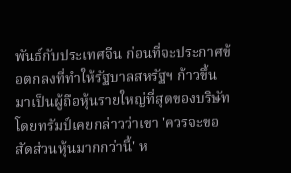พันธ์กับประเทศจีน ก่อนที่จะประกาศข้อตกลงที่ทำให้รัฐบาลสหรัฐฯ ก้าวขึ้นมาเป็นผู้ถือหุ้นรายใหญ่ที่สุดของบริษัท
โดยทรัมป์เคยกล่าวว่าเขา 'ควรจะขอสัดส่วนหุ้นมากกว่านี้' ห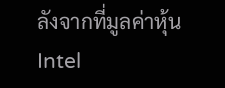ลังจากที่มูลค่าหุ้น Intel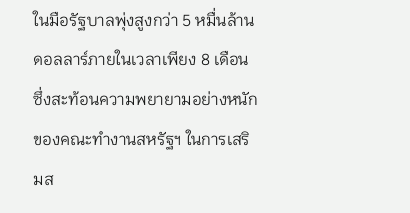ในมือรัฐบาลพุ่งสูงกว่า 5 หมื่นล้านดอลลาร์ภายในเวลาเพียง 8 เดือน ซึ่งสะท้อนความพยายามอย่างหนักของคณะทำงานสหรัฐฯ ในการเสริมส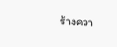ร้างควา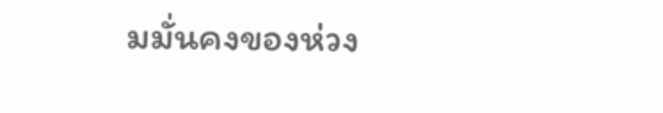มมั่นคงของห่วง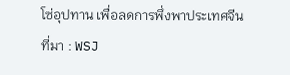โซ่อุปทาน เพื่อลดการพึ่งพาประเทศจีน
ที่มา : WSJ